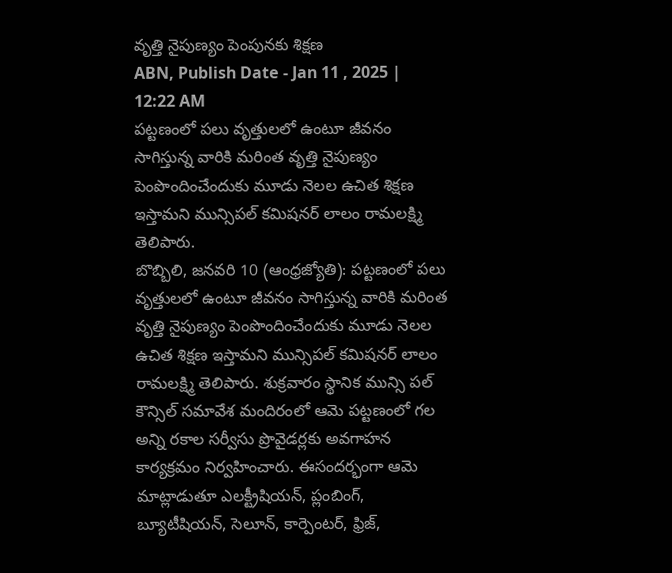వృత్తి నైపుణ్యం పెంపునకు శిక్షణ
ABN, Publish Date - Jan 11 , 2025 | 12:22 AM
పట్టణంలో పలు వృత్తులలో ఉంటూ జీవనం సాగిస్తున్న వారికి మరింత వృత్తి నైపుణ్యం పెంపొందించేందుకు మూడు నెలల ఉచిత శిక్షణ ఇస్తామని మున్సిపల్ కమిషనర్ లాలం రామలక్ష్మి తెలిపారు.
బొబ్బిలి, జనవరి 10 (ఆంధ్రజ్యోతి): పట్టణంలో పలు వృత్తులలో ఉంటూ జీవనం సాగిస్తున్న వారికి మరింత వృత్తి నైపుణ్యం పెంపొందించేందుకు మూడు నెలల ఉచిత శిక్షణ ఇస్తామని మున్సిపల్ కమిషనర్ లాలం రామలక్ష్మి తెలిపారు. శుక్రవారం స్థానిక మున్సి పల్ కౌన్సిల్ సమావేశ మందిరంలో ఆమె పట్టణంలో గల అన్ని రకాల సర్వీసు ప్రొవైడర్లకు అవగాహన కార్యక్రమం నిర్వహించారు. ఈసందర్భంగా ఆమె మాట్లాడుతూ ఎలక్ట్రీషియన్, ప్లంబింగ్, బ్యూటీషియన్, సెలూన్, కార్పెంటర్, ఫ్రిజ్,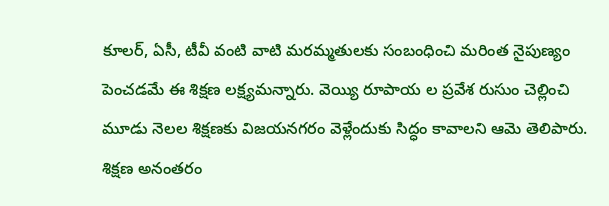కూలర్, ఏసీ, టీవీ వంటి వాటి మరమ్మతులకు సంబంధించి మరింత నైపుణ్యం పెంచడమే ఈ శిక్షణ లక్ష్యమన్నారు. వెయ్యి రూపాయ ల ప్రవేశ రుసుం చెల్లించి మూడు నెలల శిక్షణకు విజయనగరం వెళ్లేందుకు సిద్ధం కావాలని ఆమె తెలిపారు. శిక్షణ అనంతరం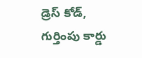డ్రెస్ కోడ్, గుర్తింపు కార్డు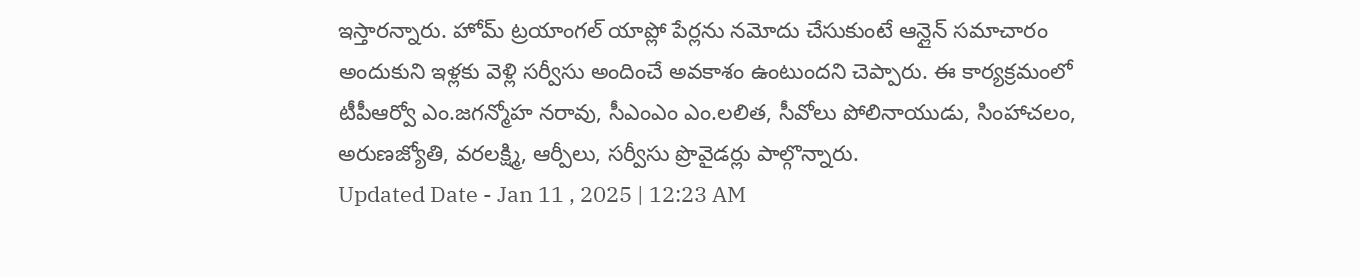ఇస్తారన్నారు. హోమ్ ట్రయాంగల్ యాప్లో పేర్లను నమోదు చేసుకుంటే ఆన్లైన్ సమాచారం అందుకుని ఇళ్లకు వెళ్లి సర్వీసు అందించే అవకాశం ఉంటుందని చెప్పారు. ఈ కార్యక్రమంలో టీపీఆర్వో ఎం.జగన్మోహ నరావు, సీఎంఎం ఎం.లలిత, సీవోలు పోలినాయుడు, సింహాచలం, అరుణజ్యోతి, వరలక్ష్మి, ఆర్పీలు, సర్వీసు ప్రొవైడర్లు పాల్గొన్నారు.
Updated Date - Jan 11 , 2025 | 12:23 AM